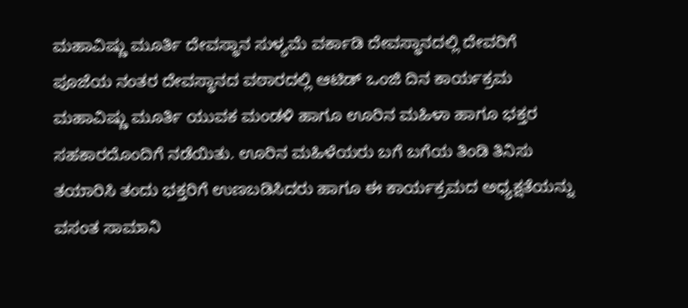ಮಹಾವಿಷ್ಣು ಮೂರ್ತಿ ದೇವಸ್ಥಾನ ಸುಳ್ಯಮೆ ವರ್ಕಾಡಿ ದೇವಸ್ಥಾನದಲ್ಲಿ ದೇವರಿಗೆ ಪೂಜೆಯ ನಂತರ ದೇವಸ್ಥಾನದ ವಠಾರದಲ್ಲಿ ಆಟಿಡ್ ಒಂಜಿ ದಿನ ಕಾರ್ಯಕ್ರಮ ಮಹಾವಿಷ್ಣು ಮೂರ್ತಿ ಯುವಕ ಮಂಡಳಿ ಹಾಗೂ ಊರಿನ ಮಹಿಳಾ ಹಾಗೂ ಭಕ್ತರ ಸಹಕಾರದೊಂದಿಗೆ ನಡೆಯಿತು. ಊರಿನ ಮಹಿಳೆಯರು ಬಗೆ ಬಗೆಯ ತಿಂಡಿ ತಿನಿಸು ತಯಾರಿಸಿ ತಂದು ಭಕ್ತರಿಗೆ ಉಣಬಡಿಸಿದರು ಹಾಗೂ ಈ ಕಾರ್ಯಕ್ರಮದ ಅಧ್ಯಕ್ಷತೆಯನ್ನು ವಸಂತ ಸಾಮಾನಿ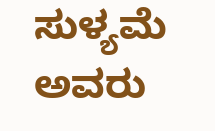ಸುಳ್ಯಮೆ ಅವರು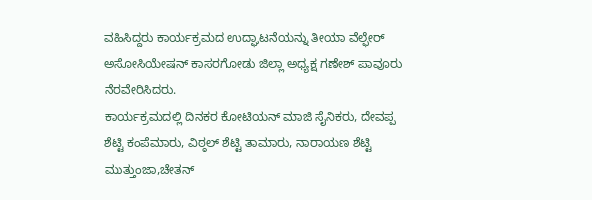ವಹಿಸಿದ್ದರು ಕಾರ್ಯಕ್ರಮದ ಉದ್ಘಾಟನೆಯನ್ನು ತೀಯಾ ವೆಲ್ಫೇರ್ ಅಸೋಸಿಯೇಷನ್ ಕಾಸರಗೋಡು ಜಿಲ್ಲಾ ಅಧ್ಯಕ್ಷ ಗಣೇಶ್ ಪಾವೂರು ನೆರವೇರಿಸಿದರು.
ಕಾರ್ಯಕ್ರಮದಲ್ಲಿ ದಿನಕರ ಕೋಟಿಯನ್ ಮಾಜಿ ಸೈನಿಕರು, ದೇವಪ್ಪ ಶೆಟ್ಟಿ ಕಂಪೆಮಾರು, ವಿಠ್ಠಲ್ ಶೆಟ್ಟಿ ತಾಮಾರು, ನಾರಾಯಣ ಶೆಟ್ಟಿ ಮುತ್ತುಂಜಾ,ಚೇತನ್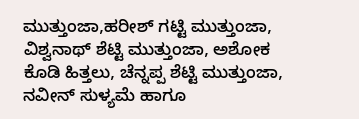ಮುತ್ತುಂಜಾ,ಹರೀಶ್ ಗಟ್ಟಿ ಮುತ್ತುಂಜಾ, ವಿಶ್ವನಾಥ್ ಶೆಟ್ಟಿ ಮುತ್ತುಂಜಾ, ಅಶೋಕ ಕೊಡಿ ಹಿತ್ತಲು, ಚೆನ್ನಪ್ಪ ಶೆಟ್ಟಿ ಮುತ್ತುಂಜಾ, ನವೀನ್ ಸುಳ್ಯಮೆ ಹಾಗೂ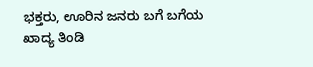ಭಕ್ತರು, ಊರಿನ ಜನರು ಬಗೆ ಬಗೆಯ ಖಾದ್ಯ ತಿಂಡಿ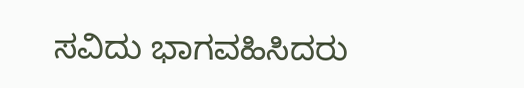ಸವಿದು ಭಾಗವಹಿಸಿದರು